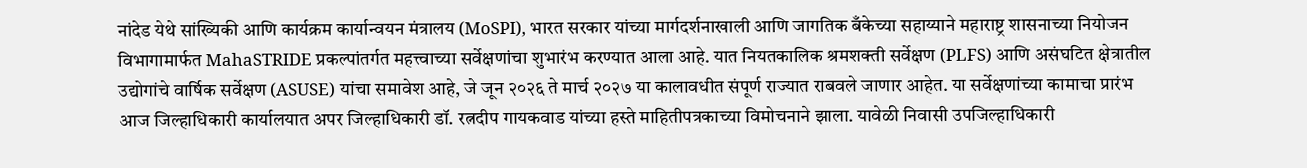नांदेड येथे सांख्यिकी आणि कार्यक्रम कार्यान्वयन मंत्रालय (MoSPI), भारत सरकार यांच्या मार्गदर्शनाखाली आणि जागतिक बँकेच्या सहाय्याने महाराष्ट्र शासनाच्या नियोजन विभागामार्फत MahaSTRIDE प्रकल्पांतर्गत महत्त्वाच्या सर्वेक्षणांचा शुभारंभ करण्यात आला आहे. यात नियतकालिक श्रमशक्ती सर्वेक्षण (PLFS) आणि असंघटित क्षेत्रातील उद्योगांचे वार्षिक सर्वेक्षण (ASUSE) यांचा समावेश आहे, जे जून २०२६ ते मार्च २०२७ या कालावधीत संपूर्ण राज्यात राबवले जाणार आहेत. या सर्वेक्षणांच्या कामाचा प्रारंभ आज जिल्हाधिकारी कार्यालयात अपर जिल्हाधिकारी डॉ. रत्नदीप गायकवाड यांच्या हस्ते माहितीपत्रकाच्या विमोचनाने झाला. यावेळी निवासी उपजिल्हाधिकारी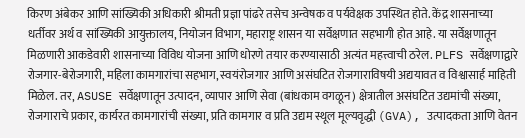किरण अंबेकर आणि सांख्यिकी अधिकारी श्रीमती प्रज्ञा पांढरे तसेच अन्वेषक व पर्यवेक्षक उपस्थित होते. केंद्र शासनाच्या धर्तीवर अर्थ व सांख्यिकी आयुक्तालय, नियोजन विभाग, महाराष्ट्र शासन या सर्वेक्षणात सहभागी होत आहे. या सर्वेक्षणातून मिळणारी आकडेवारी शासनाच्या विविध योजना आणि धोरणे तयार करण्यासाठी अत्यंत महत्त्वाची ठरेल. PLFS सर्वेक्षणाद्वारे रोजगार-बेरोजगारी, महिला कामगारांचा सहभाग, स्वयंरोजगार आणि असंघटित रोजगाराविषयी अद्ययावत व विश्वासार्ह माहिती मिळेल. तर, ASUSE सर्वेक्षणातून उत्पादन, व्यापार आणि सेवा (बांधकाम वगळून) क्षेत्रातील असंघटित उद्यमांची संख्या, रोजगाराचे प्रकार, कार्यरत कामगारांची संख्या, प्रति कामगार व प्रति उद्यम स्थूल मूल्यवृद्धी (GVA), उत्पादकता आणि वेतन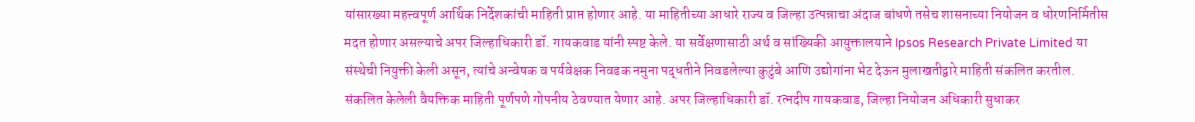यांसारख्या महत्त्वपूर्ण आर्थिक निर्देशकांची माहिती प्राप्त होणार आहे. या माहितीच्या आधारे राज्य व जिल्हा उत्पन्नाचा अंदाज बांधणे तसेच शासनाच्या नियोजन व धोरणनिर्मितीस मदत होणार असल्याचे अपर जिल्हाधिकारी डॉ. गायकवाड यांनी स्पष्ट केले. या सर्वेक्षणासाठी अर्थ व सांख्यिकी आयुक्तालयाने Ipsos Research Private Limited या संस्थेची नियुक्ती केली असून, त्यांचे अन्वेषक व पर्यवेक्षक निवडक नमुना पद्धतीने निवडलेल्या कुटुंबे आणि उद्योगांना भेट देऊन मुलाखतीद्वारे माहिती संकलित करतील. संकलित केलेली वैयक्तिक माहिती पूर्णपणे गोपनीय ठेवण्यात येणार आहे. अपर जिल्हाधिकारी डॉ. रत्नदीप गायकवाड, जिल्हा नियोजन अधिकारी सुधाकर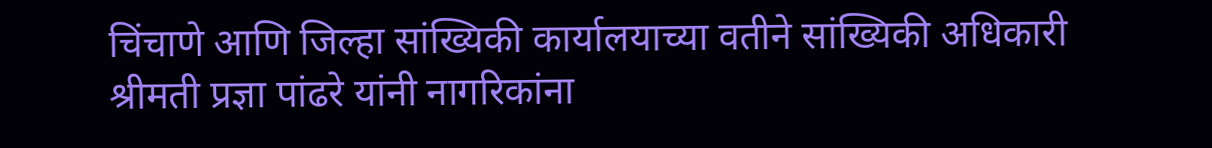चिंचाणे आणि जिल्हा सांख्यिकी कार्यालयाच्या वतीने सांख्यिकी अधिकारी श्रीमती प्रज्ञा पांढरे यांनी नागरिकांना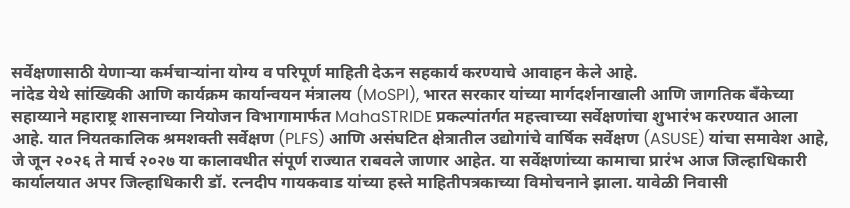सर्वेक्षणासाठी येणाऱ्या कर्मचाऱ्यांना योग्य व परिपूर्ण माहिती देऊन सहकार्य करण्याचे आवाहन केले आहे.
नांदेड येथे सांख्यिकी आणि कार्यक्रम कार्यान्वयन मंत्रालय (MoSPI), भारत सरकार यांच्या मार्गदर्शनाखाली आणि जागतिक बँकेच्या सहाय्याने महाराष्ट्र शासनाच्या नियोजन विभागामार्फत MahaSTRIDE प्रकल्पांतर्गत महत्त्वाच्या सर्वेक्षणांचा शुभारंभ करण्यात आला आहे. यात नियतकालिक श्रमशक्ती सर्वेक्षण (PLFS) आणि असंघटित क्षेत्रातील उद्योगांचे वार्षिक सर्वेक्षण (ASUSE) यांचा समावेश आहे, जे जून २०२६ ते मार्च २०२७ या कालावधीत संपूर्ण राज्यात राबवले जाणार आहेत. या सर्वेक्षणांच्या कामाचा प्रारंभ आज जिल्हाधिकारी कार्यालयात अपर जिल्हाधिकारी डॉ. रत्नदीप गायकवाड यांच्या हस्ते माहितीपत्रकाच्या विमोचनाने झाला. यावेळी निवासी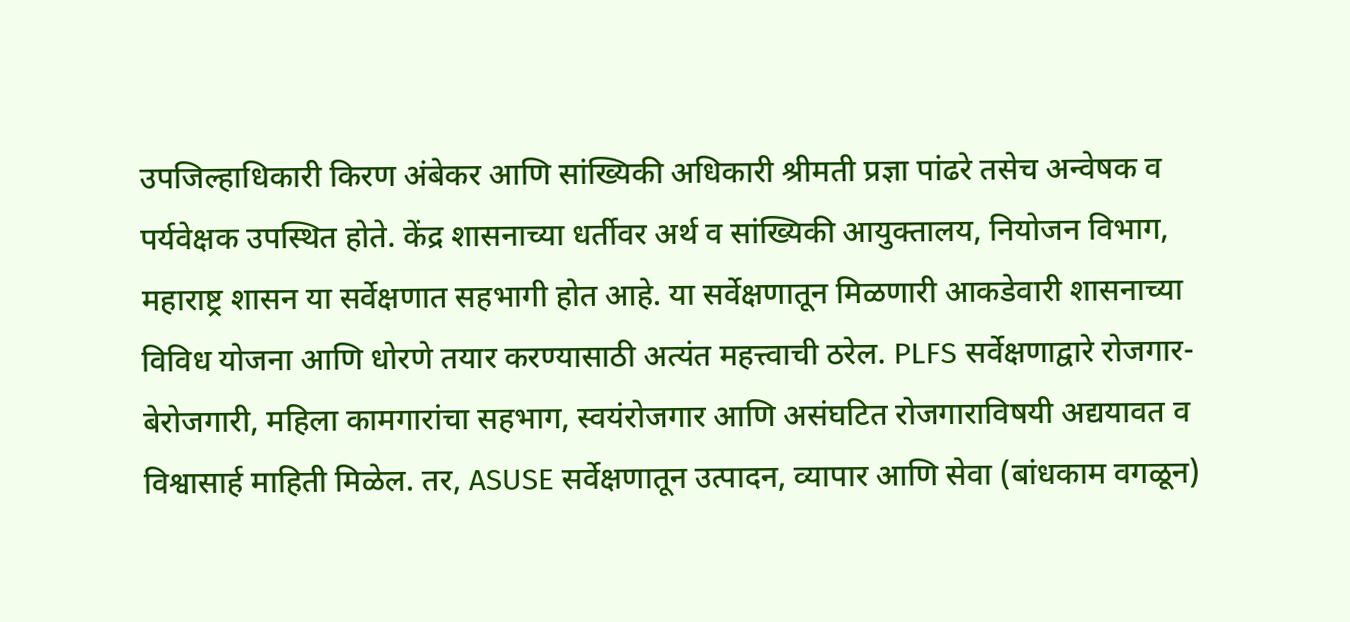उपजिल्हाधिकारी किरण अंबेकर आणि सांख्यिकी अधिकारी श्रीमती प्रज्ञा पांढरे तसेच अन्वेषक व पर्यवेक्षक उपस्थित होते. केंद्र शासनाच्या धर्तीवर अर्थ व सांख्यिकी आयुक्तालय, नियोजन विभाग, महाराष्ट्र शासन या सर्वेक्षणात सहभागी होत आहे. या सर्वेक्षणातून मिळणारी आकडेवारी शासनाच्या विविध योजना आणि धोरणे तयार करण्यासाठी अत्यंत महत्त्वाची ठरेल. PLFS सर्वेक्षणाद्वारे रोजगार-बेरोजगारी, महिला कामगारांचा सहभाग, स्वयंरोजगार आणि असंघटित रोजगाराविषयी अद्ययावत व विश्वासार्ह माहिती मिळेल. तर, ASUSE सर्वेक्षणातून उत्पादन, व्यापार आणि सेवा (बांधकाम वगळून)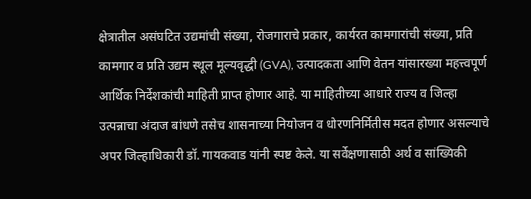क्षेत्रातील असंघटित उद्यमांची संख्या, रोजगाराचे प्रकार, कार्यरत कामगारांची संख्या, प्रति कामगार व प्रति उद्यम स्थूल मूल्यवृद्धी (GVA), उत्पादकता आणि वेतन यांसारख्या महत्त्वपूर्ण आर्थिक निर्देशकांची माहिती प्राप्त होणार आहे. या माहितीच्या आधारे राज्य व जिल्हा उत्पन्नाचा अंदाज बांधणे तसेच शासनाच्या नियोजन व धोरणनिर्मितीस मदत होणार असल्याचे अपर जिल्हाधिकारी डॉ. गायकवाड यांनी स्पष्ट केले. या सर्वेक्षणासाठी अर्थ व सांख्यिकी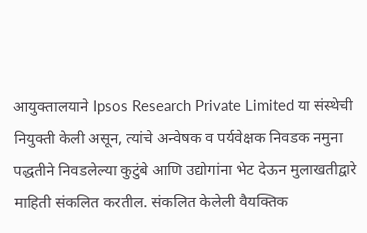आयुक्तालयाने Ipsos Research Private Limited या संस्थेची नियुक्ती केली असून, त्यांचे अन्वेषक व पर्यवेक्षक निवडक नमुना पद्धतीने निवडलेल्या कुटुंबे आणि उद्योगांना भेट देऊन मुलाखतीद्वारे माहिती संकलित करतील. संकलित केलेली वैयक्तिक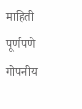माहिती पूर्णपणे गोपनीय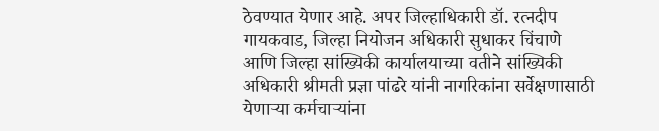ठेवण्यात येणार आहे. अपर जिल्हाधिकारी डॉ. रत्नदीप गायकवाड, जिल्हा नियोजन अधिकारी सुधाकर चिंचाणे आणि जिल्हा सांख्यिकी कार्यालयाच्या वतीने सांख्यिकी अधिकारी श्रीमती प्रज्ञा पांढरे यांनी नागरिकांना सर्वेक्षणासाठी येणाऱ्या कर्मचाऱ्यांना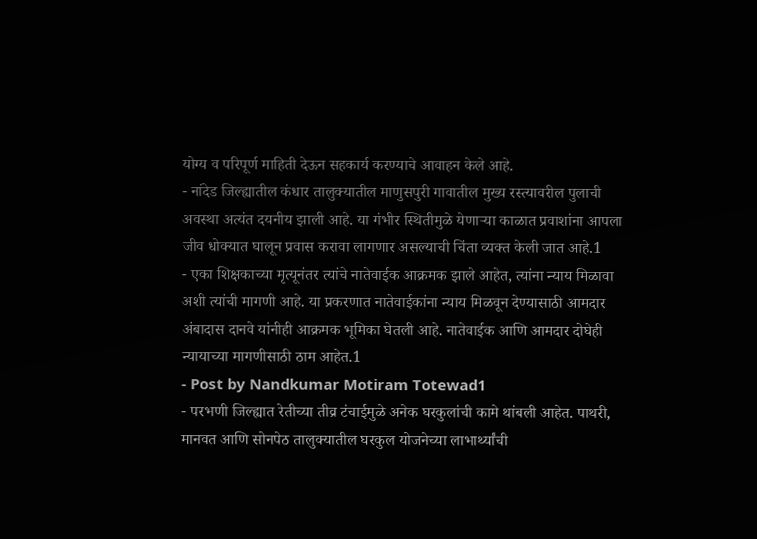योग्य व परिपूर्ण माहिती देऊन सहकार्य करण्याचे आवाहन केले आहे.
- नांदेड जिल्ह्यातील कंधार तालुक्यातील माणुसपुरी गावातील मुख्य रस्त्यावरील पुलाची अवस्था अत्यंत दयनीय झाली आहे. या गंभीर स्थितीमुळे येणाऱ्या काळात प्रवाशांना आपला जीव धोक्यात घालून प्रवास करावा लागणार असल्याची चिंता व्यक्त केली जात आहे.1
- एका शिक्षकाच्या मृत्यूनंतर त्यांचे नातेवाईक आक्रमक झाले आहेत, त्यांना न्याय मिळावा अशी त्यांची मागणी आहे. या प्रकरणात नातेवाईकांना न्याय मिळवून देण्यासाठी आमदार अंबादास दानवे यांनीही आक्रमक भूमिका घेतली आहे. नातेवाईक आणि आमदार दोघेही न्यायाच्या मागणीसाठी ठाम आहेत.1
- Post by Nandkumar Motiram Totewad1
- परभणी जिल्ह्यात रेतीच्या तीव्र टंचाईमुळे अनेक घरकुलांची कामे थांबली आहेत. पाथरी, मानवत आणि सोनपेठ तालुक्यातील घरकुल योजनेच्या लाभार्थ्यांची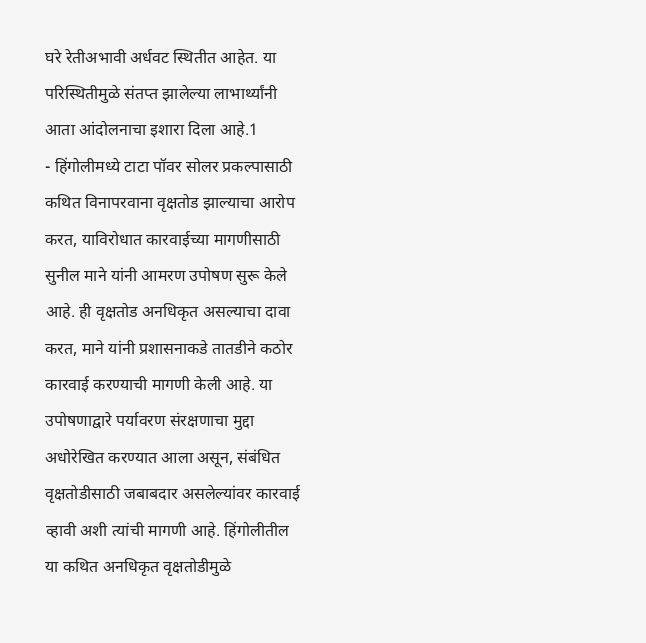घरे रेतीअभावी अर्धवट स्थितीत आहेत. या परिस्थितीमुळे संतप्त झालेल्या लाभार्थ्यांनी आता आंदोलनाचा इशारा दिला आहे.1
- हिंगोलीमध्ये टाटा पॉवर सोलर प्रकल्पासाठी कथित विनापरवाना वृक्षतोड झाल्याचा आरोप करत, याविरोधात कारवाईच्या मागणीसाठी सुनील माने यांनी आमरण उपोषण सुरू केले आहे. ही वृक्षतोड अनधिकृत असल्याचा दावा करत, माने यांनी प्रशासनाकडे तातडीने कठोर कारवाई करण्याची मागणी केली आहे. या उपोषणाद्वारे पर्यावरण संरक्षणाचा मुद्दा अधोरेखित करण्यात आला असून, संबंधित वृक्षतोडीसाठी जबाबदार असलेल्यांवर कारवाई व्हावी अशी त्यांची मागणी आहे. हिंगोलीतील या कथित अनधिकृत वृक्षतोडीमुळे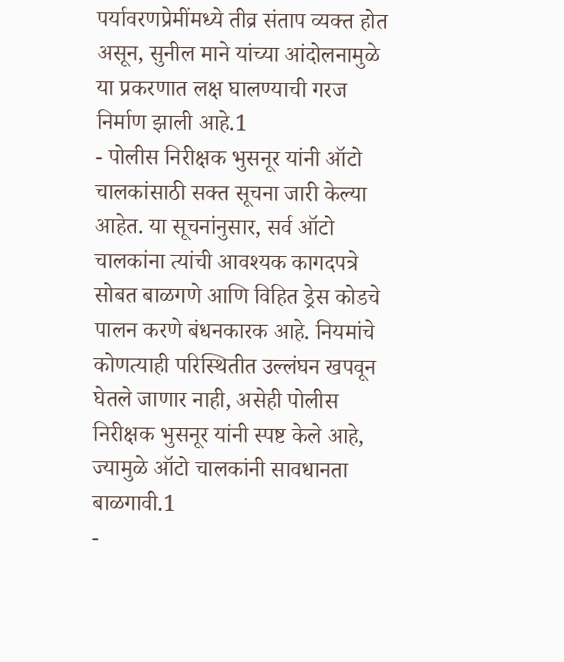पर्यावरणप्रेमींमध्ये तीव्र संताप व्यक्त होत असून, सुनील माने यांच्या आंदोलनामुळे या प्रकरणात लक्ष घालण्याची गरज निर्माण झाली आहे.1
- पोलीस निरीक्षक भुसनूर यांनी ऑटो चालकांसाठी सक्त सूचना जारी केल्या आहेत. या सूचनांनुसार, सर्व ऑटो चालकांना त्यांची आवश्यक कागदपत्रे सोबत बाळगणे आणि विहित ड्रेस कोडचे पालन करणे बंधनकारक आहे. नियमांचे कोणत्याही परिस्थितीत उल्लंघन खपवून घेतले जाणार नाही, असेही पोलीस निरीक्षक भुसनूर यांनी स्पष्ट केले आहे, ज्यामुळे ऑटो चालकांनी सावधानता बाळगावी.1
-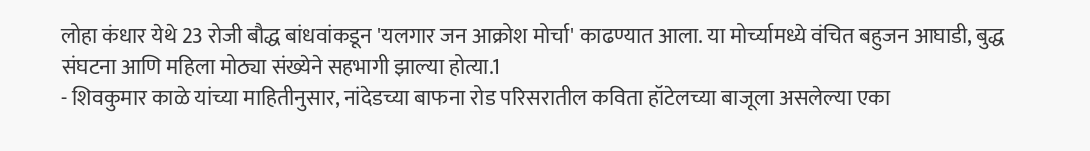लोहा कंधार येथे 23 रोजी बौद्ध बांधवांकडून 'यलगार जन आक्रोश मोर्चा' काढण्यात आला. या मोर्च्यामध्ये वंचित बहुजन आघाडी, बुद्ध संघटना आणि महिला मोठ्या संख्येने सहभागी झाल्या होत्या.1
- शिवकुमार काळे यांच्या माहितीनुसार, नांदेडच्या बाफना रोड परिसरातील कविता हॉटेलच्या बाजूला असलेल्या एका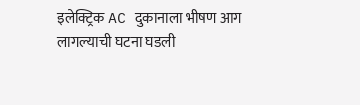इलेक्ट्रिक AC दुकानाला भीषण आग लागल्याची घटना घडली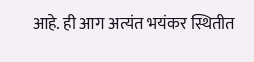आहे. ही आग अत्यंत भयंकर स्थितीत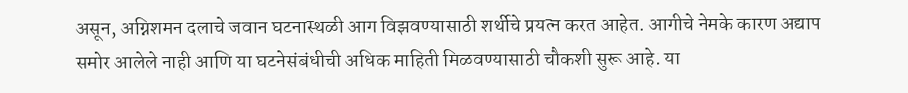असून, अग्निशमन दलाचे जवान घटनास्थळी आग विझवण्यासाठी शर्थीचे प्रयत्न करत आहेत. आगीचे नेमके कारण अद्याप समोर आलेले नाही आणि या घटनेसंबंधीची अधिक माहिती मिळवण्यासाठी चौकशी सुरू आहे. या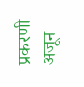प्रकरणी अजून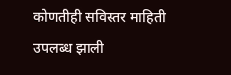कोणतीही सविस्तर माहिती उपलब्ध झाली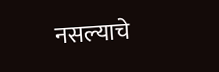नसल्याचे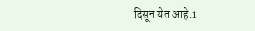दिसून येत आहे.1